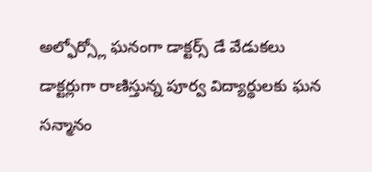అల్ఫోర్స్లో ఘనంగా డాక్టర్స్ డే వేడుకలు
డాక్టర్లుగా రాణిస్తున్న పూర్వ విద్యార్థులకు ఘన సన్మానం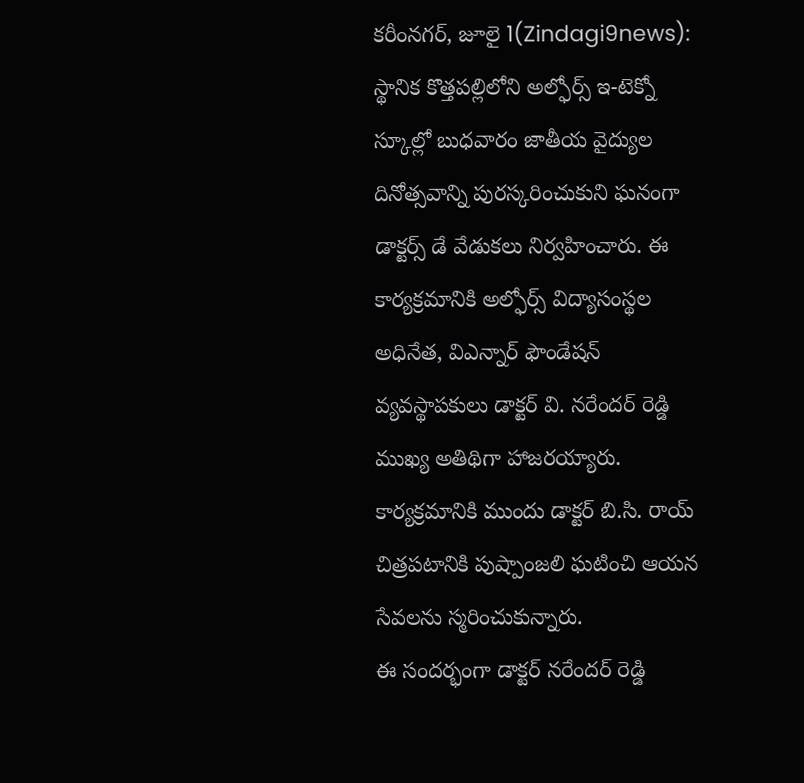కరీంనగర్, జూలై 1(Zindagi9news): స్థానిక కొత్తపల్లిలోని అల్ఫోర్స్ ఇ-టెక్నో స్కూల్లో బుధవారం జాతీయ వైద్యుల దినోత్సవాన్ని పురస్కరించుకుని ఘనంగా డాక్టర్స్ డే వేడుకలు నిర్వహించారు. ఈ కార్యక్రమానికి అల్ఫోర్స్ విద్యాసంస్థల అధినేత, విఎన్నార్ ఫౌండేషన్ వ్యవస్థాపకులు డాక్టర్ వి. నరేందర్ రెడ్డి ముఖ్య అతిథిగా హాజరయ్యారు. కార్యక్రమానికి ముందు డాక్టర్ బి.సి. రాయ్ చిత్రపటానికి పుష్పాంజలి ఘటించి ఆయన సేవలను స్మరించుకున్నారు.
ఈ సందర్భంగా డాక్టర్ నరేందర్ రెడ్డి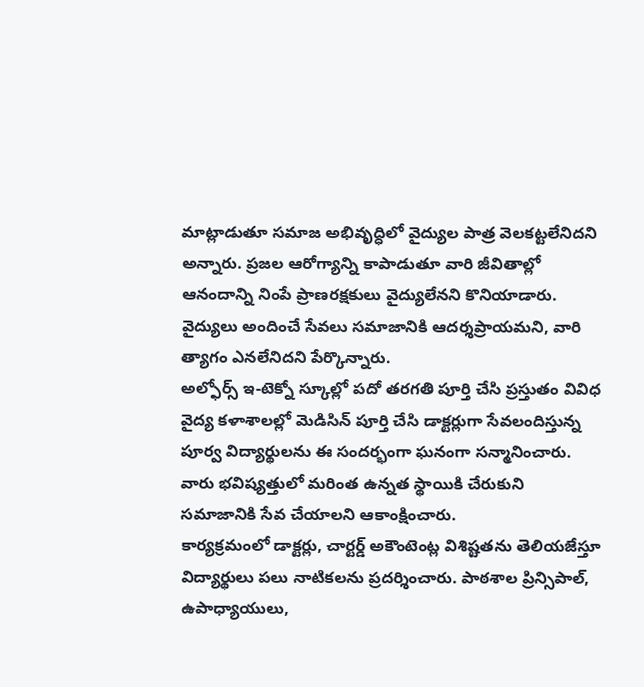మాట్లాడుతూ సమాజ అభివృద్ధిలో వైద్యుల పాత్ర వెలకట్టలేనిదని అన్నారు. ప్రజల ఆరోగ్యాన్ని కాపాడుతూ వారి జీవితాల్లో ఆనందాన్ని నింపే ప్రాణరక్షకులు వైద్యులేనని కొనియాడారు. వైద్యులు అందించే సేవలు సమాజానికి ఆదర్శప్రాయమని, వారి త్యాగం ఎనలేనిదని పేర్కొన్నారు.
అల్ఫోర్స్ ఇ-టెక్నో స్కూల్లో పదో తరగతి పూర్తి చేసి ప్రస్తుతం వివిధ వైద్య కళాశాలల్లో మెడిసిన్ పూర్తి చేసి డాక్టర్లుగా సేవలందిస్తున్న పూర్వ విద్యార్థులను ఈ సందర్భంగా ఘనంగా సన్మానించారు. వారు భవిష్యత్తులో మరింత ఉన్నత స్థాయికి చేరుకుని సమాజానికి సేవ చేయాలని ఆకాంక్షించారు.
కార్యక్రమంలో డాక్టర్లు, చార్టర్డ్ అకౌంటెంట్ల విశిష్టతను తెలియజేస్తూ విద్యార్థులు పలు నాటికలను ప్రదర్శించారు. పాఠశాల ప్రిన్సిపాల్, ఉపాధ్యాయులు,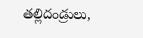తల్లిదండ్రులు,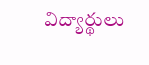విద్యార్థులు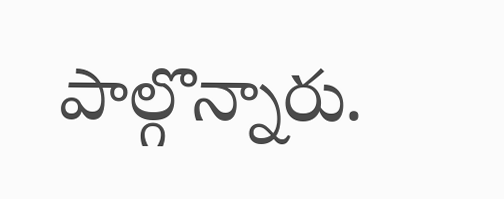పాల్గొన్నారు.